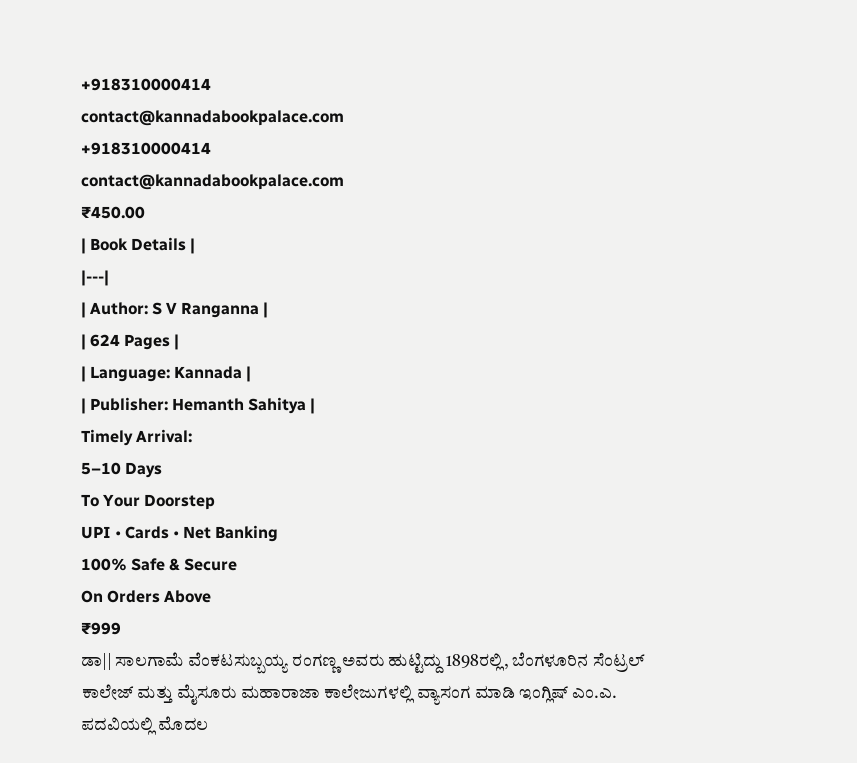+918310000414
contact@kannadabookpalace.com
+918310000414
contact@kannadabookpalace.com
₹450.00
| Book Details |
|---|
| Author: S V Ranganna |
| 624 Pages |
| Language: Kannada |
| Publisher: Hemanth Sahitya |
Timely Arrival:
5–10 Days
To Your Doorstep
UPI • Cards • Net Banking
100% Safe & Secure
On Orders Above
₹999
ಡಾ|| ಸಾಲಗಾಮೆ ವೆಂಕಟಸುಬ್ಬಯ್ಯ ರಂಗಣ್ಣ ಅವರು ಹುಟ್ಟಿದ್ದು 1898ರಲ್ಲಿ, ಬೆಂಗಳೂರಿನ ಸೆಂಟ್ರಲ್ ಕಾಲೇಜ್ ಮತ್ತು ಮೈಸೂರು ಮಹಾರಾಜಾ ಕಾಲೇಜುಗಳಲ್ಲಿ ವ್ಯಾಸಂಗ ಮಾಡಿ ಇಂಗ್ಲಿಷ್ ಎಂ.ಎ. ಪದವಿಯಲ್ಲಿ ಮೊದಲ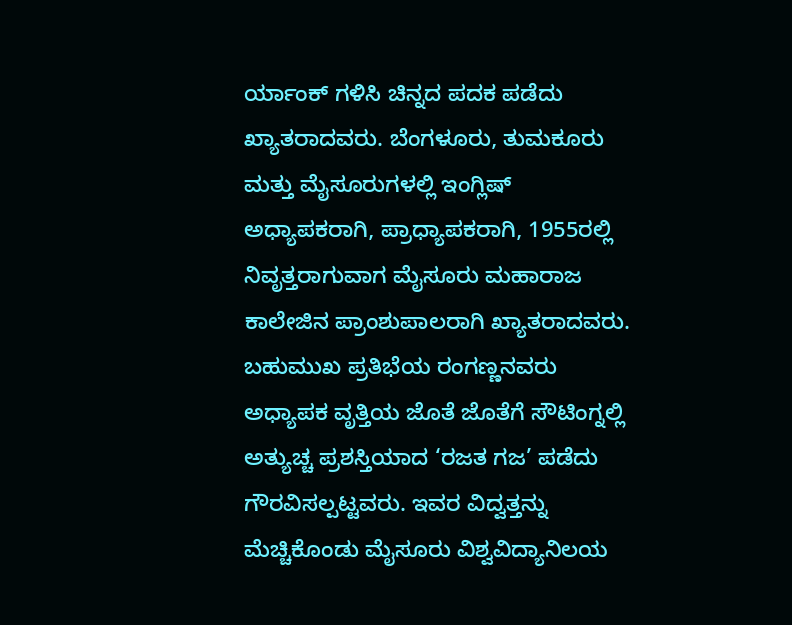ರ್ಯಾಂಕ್ ಗಳಿಸಿ ಚಿನ್ನದ ಪದಕ ಪಡೆದು ಖ್ಯಾತರಾದವರು. ಬೆಂಗಳೂರು, ತುಮಕೂರು ಮತ್ತು ಮೈಸೂರುಗಳಲ್ಲಿ ಇಂಗ್ಲಿಷ್ ಅಧ್ಯಾಪಕರಾಗಿ, ಪ್ರಾಧ್ಯಾಪಕರಾಗಿ, 1955ರಲ್ಲಿ ನಿವೃತ್ತರಾಗುವಾಗ ಮೈಸೂರು ಮಹಾರಾಜ ಕಾಲೇಜಿನ ಪ್ರಾಂಶುಪಾಲರಾಗಿ ಖ್ಯಾತರಾದವರು. ಬಹುಮುಖ ಪ್ರತಿಭೆಯ ರಂಗಣ್ಣನವರು ಅಧ್ಯಾಪಕ ವೃತ್ತಿಯ ಜೊತೆ ಜೊತೆಗೆ ಸೌಟಿಂಗ್ನಲ್ಲಿ ಅತ್ಯುಚ್ಚ ಪ್ರಶಸ್ತಿಯಾದ ‘ರಜತ ಗಜ’ ಪಡೆದು ಗೌರವಿಸಲ್ಪಟ್ಟವರು. ಇವರ ವಿದ್ವತ್ತನ್ನು ಮೆಚ್ಚಿಕೊಂಡು ಮೈಸೂರು ವಿಶ್ವವಿದ್ಯಾನಿಲಯ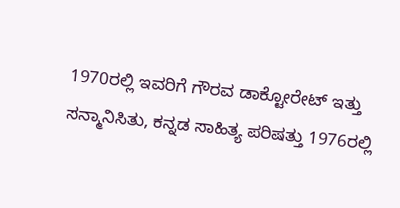1970ರಲ್ಲಿ ಇವರಿಗೆ ಗೌರವ ಡಾಕ್ಟೋರೇಟ್ ಇತ್ತು ಸನ್ಮಾನಿಸಿತು, ಕನ್ನಡ ಸಾಹಿತ್ಯ ಪರಿಷತ್ತು 1976ರಲ್ಲಿ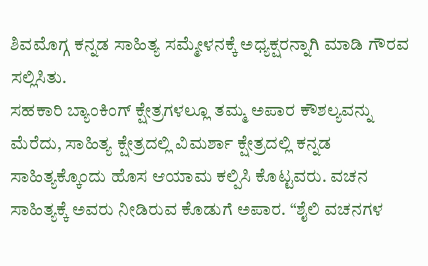ಶಿವಮೊಗ್ಗ ಕನ್ನಡ ಸಾಹಿತ್ಯ ಸಮ್ಮೇಳನಕ್ಕೆ ಅಧ್ಯಕ್ಷರನ್ನಾಗಿ ಮಾಡಿ ಗೌರವ ಸಲ್ಲಿಸಿತು.
ಸಹಕಾರಿ ಬ್ಯಾಂಕಿಂಗ್ ಕ್ಷೇತ್ರಗಳಲ್ಲೂ ತಮ್ಮ ಅಪಾರ ಕೌಶಲ್ಯವನ್ನು ಮೆರೆದು, ಸಾಹಿತ್ಯ ಕ್ಷೇತ್ರದಲ್ಲಿ ವಿಮರ್ಶಾ ಕ್ಷೇತ್ರದಲ್ಲಿ ಕನ್ನಡ ಸಾಹಿತ್ಯಕ್ಕೊಂದು ಹೊಸ ಆಯಾಮ ಕಲ್ಪಿಸಿ ಕೊಟ್ಟವರು. ವಚನ ಸಾಹಿತ್ಯಕ್ಕೆ ಅವರು ನೀಡಿರುವ ಕೊಡುಗೆ ಅಪಾರ. “ಶೈಲಿ ವಚನಗಳ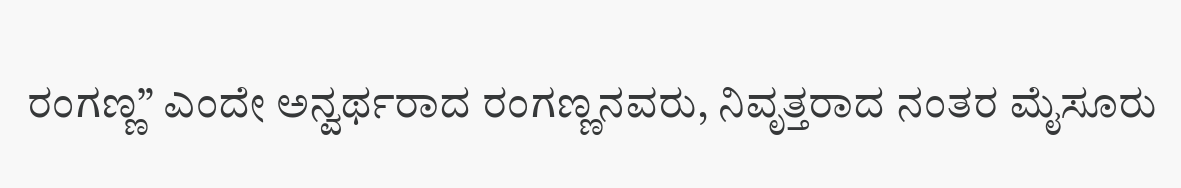ರಂಗಣ್ಣ” ಎಂದೇ ಅನ್ವರ್ಥರಾದ ರಂಗಣ್ಣನವರು, ನಿವೃತ್ತರಾದ ನಂತರ ಮೈಸೂರು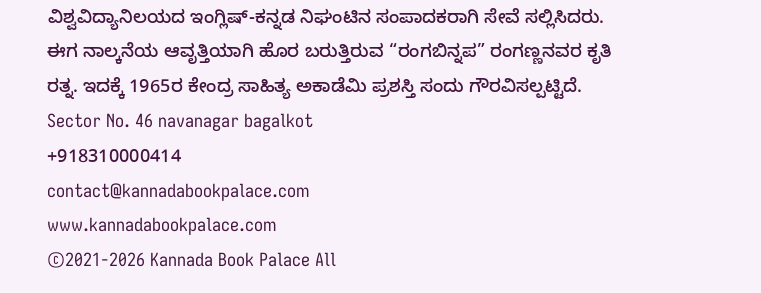ವಿಶ್ವವಿದ್ಯಾನಿಲಯದ ಇಂಗ್ಲಿಷ್-ಕನ್ನಡ ನಿಘಂಟಿನ ಸಂಪಾದಕರಾಗಿ ಸೇವೆ ಸಲ್ಲಿಸಿದರು.
ಈಗ ನಾಲ್ಕನೆಯ ಆವೃತ್ತಿಯಾಗಿ ಹೊರ ಬರುತ್ತಿರುವ “ರಂಗಬಿನ್ನಪ” ರಂಗಣ್ಣನವರ ಕೃತಿ ರತ್ನ. ಇದಕ್ಕೆ 1965ರ ಕೇಂದ್ರ ಸಾಹಿತ್ಯ ಅಕಾಡೆಮಿ ಪ್ರಶಸ್ತಿ ಸಂದು ಗೌರವಿಸಲ್ಪಟ್ಟಿದೆ.
Sector No. 46 navanagar bagalkot
+918310000414
contact@kannadabookpalace.com
www.kannadabookpalace.com
©2021-2026 Kannada Book Palace All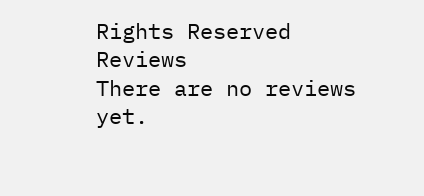Rights Reserved
Reviews
There are no reviews yet.